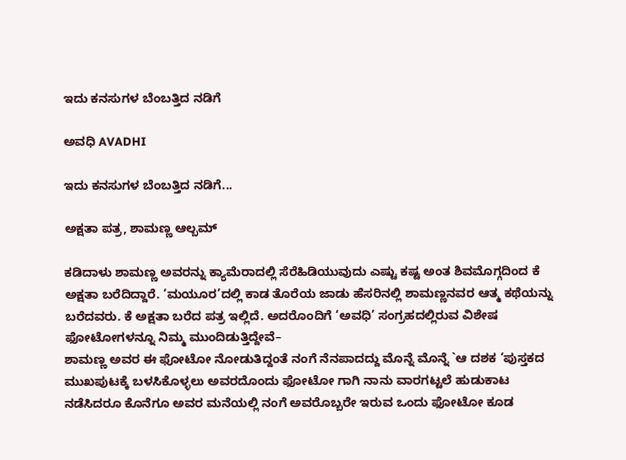ಇದು ಕನಸುಗಳ ಬೆಂಬತ್ತಿದ ನಡಿಗೆ‍

ಅವಧಿ AVADHI

ಇದು ಕನಸುಗಳ ಬೆಂಬತ್ತಿದ ನಡಿಗೆ...

ಅಕ್ಷತಾ ಪತ್ರ, ಶಾಮಣ್ಣ ಆಲ್ಬಮ್

ಕಡಿದಾಳು ಶಾಮಣ್ಣ ಅವರನ್ನು ಕ್ಯಾಮೆರಾದಲ್ಲಿ ಸೆರೆಹಿಡಿಯುವುದು ಎಷ್ಟು ಕಷ್ಟ ಅಂತ ಶಿವಮೊಗ್ಗದಿಂದ ಕೆ ಅಕ್ಷತಾ ಬರೆದಿದ್ದಾರೆ. ‘ಮಯೂರ’ದಲ್ಲಿ ಕಾಡ ತೊರೆಯ ಜಾಡು ಹೆಸರಿನಲ್ಲಿ ಶಾಮಣ್ಣನವರ ಆತ್ಮ ಕಥೆಯನ್ನು ಬರೆದವರು. ಕೆ ಅಕ್ಷತಾ ಬರೆದ ಪತ್ರ ಇಲ್ಲಿದೆ. ಅದರೊಂದಿಗೆ ‘ಅವಧಿ’ ಸಂಗ್ರಹದಲ್ಲಿರುವ ವಿಶೇಷ ಫೋಟೋಗಳನ್ನೂ ನಿಮ್ಮ ಮುಂದಿಡುತ್ತಿದ್ದೇವೆ–
ಶಾಮಣ್ಣ ಅವರ ಈ ಫೋಟೋ ನೋಡುತಿದ್ದಂತೆ ನಂಗೆ ನೆನಪಾದದ್ದು ಮೊನ್ನೆ ಮೊನ್ನೆ `ಆ ದಶಕ ‘ಪುಸ್ತಕದ ಮುಖಪುಟಕ್ಕೆ ಬಳಸಿಕೊಳ್ಳಲು ಅವರದೊಂದು ಫೋಟೋ ಗಾಗಿ ನಾನು ವಾರಗಟ್ಟಲೆ ಹುಡುಕಾಟ ನಡೆಸಿದರೂ ಕೊನೆಗೂ ಅವರ ಮನೆಯಲ್ಲಿ ನಂಗೆ ಅವರೊಬ್ಬರೇ ಇರುವ ಒಂದು ಫೋಟೋ ಕೂಡ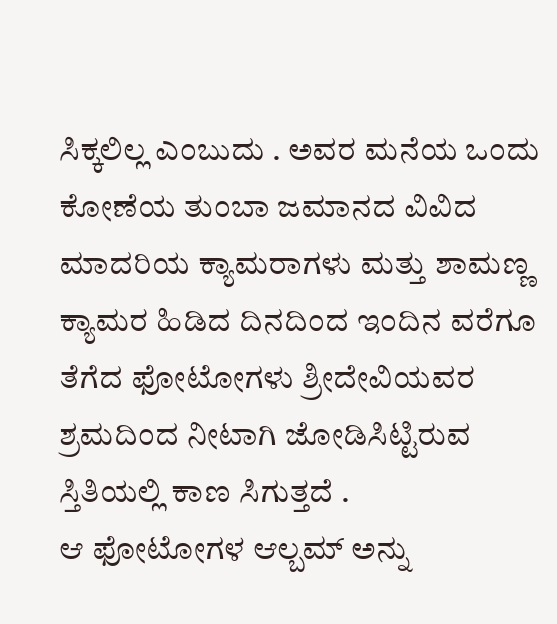ಸಿಕ್ಕಲಿಲ್ಲ ಎಂಬುದು . ಅವರ ಮನೆಯ ಒಂದು ಕೋಣೆಯ ತುಂಬಾ ಜಮಾನದ ವಿವಿದ ಮಾದರಿಯ ಕ್ಯಾಮರಾಗಳು ಮತ್ತು ಶಾಮಣ್ಣ ಕ್ಯಾಮರ ಹಿಡಿದ ದಿನದಿಂದ ಇಂದಿನ ವರೆಗೂ ತೆಗೆದ ಫೋಟೋಗಳು ಶ್ರೀದೇವಿಯವರ ಶ್ರಮದಿಂದ ನೀಟಾಗಿ ಜೋಡಿಸಿಟ್ಟಿರುವ ಸ್ತಿತಿಯಲ್ಲಿ ಕಾಣ ಸಿಗುತ್ತದೆ .
ಆ ಫೋಟೋಗಳ ಆಲ್ಬಮ್ ಅನ್ನು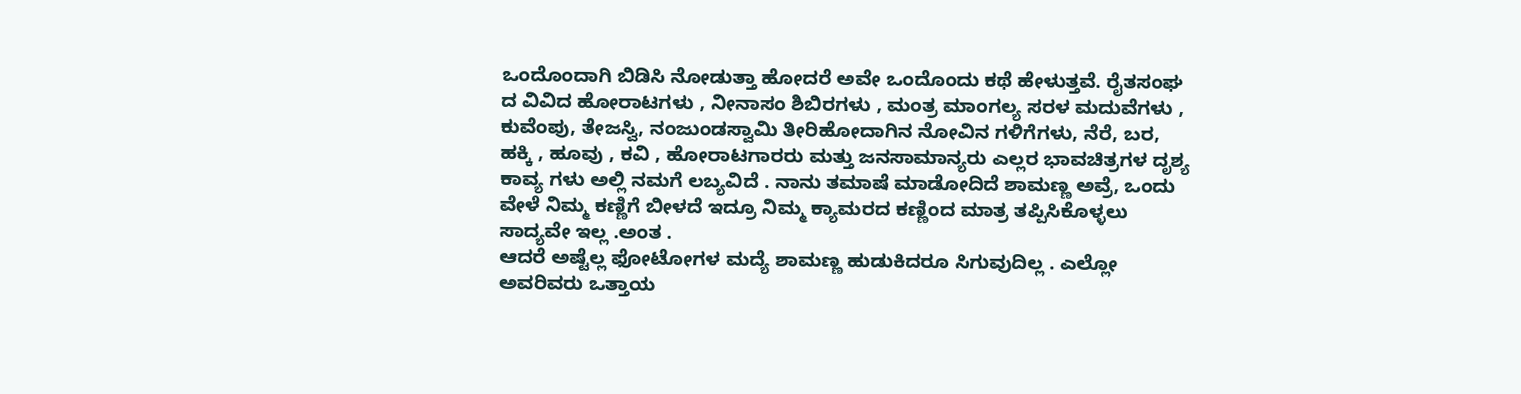ಒಂದೊಂದಾಗಿ ಬಿಡಿಸಿ ನೋಡುತ್ತಾ ಹೋದರೆ ಅವೇ ಒಂದೊಂದು ಕಥೆ ಹೇಳುತ್ತವೆ. ರೈತಸಂಘ ದ ವಿವಿದ ಹೋರಾಟಗಳು , ನೀನಾಸಂ ಶಿಬಿರಗಳು , ಮಂತ್ರ ಮಾಂಗಲ್ಯ ಸರಳ ಮದುವೆಗಳು , ಕುವೆಂಪು, ತೇಜಸ್ವಿ, ನಂಜುಂಡಸ್ವಾಮಿ ತೀರಿಹೋದಾಗಿನ ನೋವಿನ ಗಳಿಗೆಗಳು, ನೆರೆ, ಬರ, ಹಕ್ಕಿ , ಹೂವು , ಕವಿ , ಹೋರಾಟಗಾರರು ಮತ್ತು ಜನಸಾಮಾನ್ಯರು ಎಲ್ಲರ ಭಾವಚಿತ್ರಗಳ ದೃಶ್ಯ ಕಾವ್ಯ ಗಳು ಅಲ್ಲಿ ನಮಗೆ ಲಬ್ಯವಿದೆ . ನಾನು ತಮಾಷೆ ಮಾಡೋದಿದೆ ಶಾಮಣ್ಣ ಅವ್ರೆ, ಒಂದು ವೇಳೆ ನಿಮ್ಮ ಕಣ್ಣಿಗೆ ಬೀಳದೆ ಇದ್ರೂ ನಿಮ್ಮ ಕ್ಯಾಮರದ ಕಣ್ಣಿಂದ ಮಾತ್ರ ತಪ್ಪಿಸಿಕೊಳ್ಳಲು ಸಾದ್ಯವೇ ಇಲ್ಲ .ಅಂತ .
ಆದರೆ ಅಷ್ಟೆಲ್ಲ ಫೋಟೋಗಳ ಮದ್ಯೆ ಶಾಮಣ್ಣ ಹುಡುಕಿದರೂ ಸಿಗುವುದಿಲ್ಲ . ಎಲ್ಲೋ ಅವರಿವರು ಒತ್ತಾಯ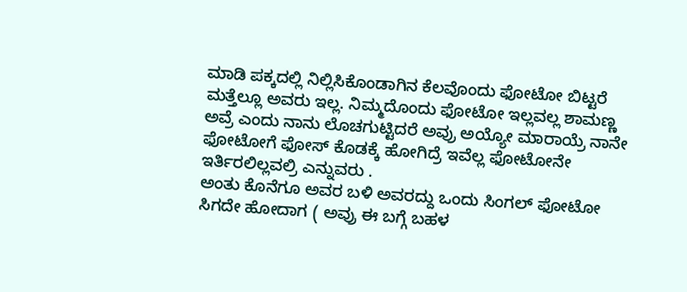ಮಾಡಿ ಪಕ್ಕದಲ್ಲಿ ನಿಲ್ಲಿಸಿಕೊಂಡಾಗಿನ ಕೆಲವೊಂದು ಫೋಟೋ ಬಿಟ್ಟರೆ ಮತ್ತೆಲ್ಲೂ ಅವರು ಇಲ್ಲ. ನಿಮ್ಮದೊಂದು ಫೋಟೋ ಇಲ್ಲವಲ್ಲ ಶಾಮಣ್ಣ ಅವ್ರೆ ಎಂದು ನಾನು ಲೊಚಗುಟ್ಟಿದರೆ ಅವ್ರು ಅಯ್ಯೋ ಮಾರಾಯ್ರೆ ನಾನೇ ಫೋಟೋಗೆ ಫೋಸ್ ಕೊಡಕ್ಕೆ ಹೋಗಿದ್ರೆ ಇವೆಲ್ಲ ಫೋಟೋನೇ ಇರ್ತಿರಲಿಲ್ಲವಲ್ರಿ ಎನ್ನುವರು .
ಅಂತು ಕೊನೆಗೂ ಅವರ ಬಳಿ ಅವರದ್ದು ಒಂದು ಸಿಂಗಲ್ ಫೋಟೋ ಸಿಗದೇ ಹೋದಾಗ ( ಅವ್ರು ಈ ಬಗ್ಗೆ ಬಹಳ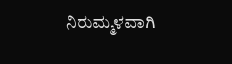ನಿರುಮ್ಮಳವಾಗಿ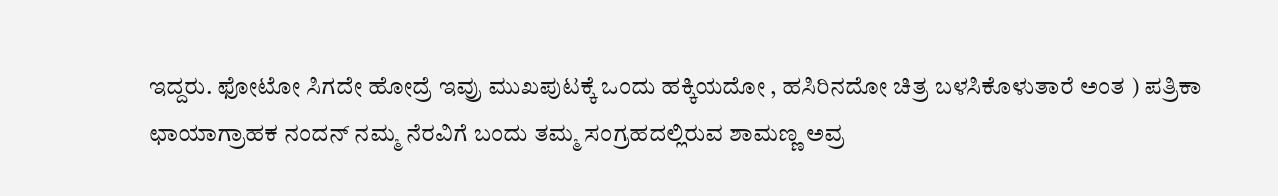ಇದ್ದರು. ಫೋಟೋ ಸಿಗದೇ ಹೋದ್ರೆ ಇವ್ರು ಮುಖಪುಟಕ್ಕೆ ಒಂದು ಹಕ್ಕಿಯದೋ , ಹಸಿರಿನದೋ ಚಿತ್ರ ಬಳಸಿಕೊಳುತಾರೆ ಅಂತ ) ಪತ್ರಿಕಾ ಛಾಯಾಗ್ರಾಹಕ ನಂದನ್ ನಮ್ಮ ನೆರವಿಗೆ ಬಂದು ತಮ್ಮ ಸಂಗ್ರಹದಲ್ಲಿರುವ ಶಾಮಣ್ಣ ಅವ್ರ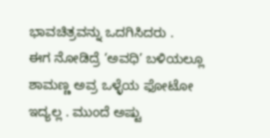ಭಾವಚಿತ್ರವನ್ನು ಒದಗಿಸಿದರು .
ಈಗ ನೋಡಿದ್ರೆ ‘ಅವಧಿ’ ಬಳಿಯಲ್ಲೂ ಶಾಮಣ್ಣ ಅವ್ರ ಒಳ್ಳೆಯ ಫೋಟೋ ಇದ್ಯಲ್ಲ . ಮುಂದೆ ಅಷ್ಟು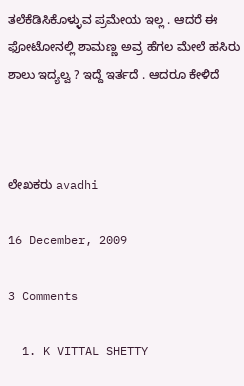ತಲೆಕೆಡಿಸಿಕೊಳ್ಳುವ ಪ್ರಮೇಯ ಇಲ್ಲ . ಆದರೆ ಈ ಫೋಟೋನಲ್ಲಿ ಶಾಮಣ್ಣ ಅವ್ರ ಹೆಗಲ ಮೇಲೆ ಹಸಿರು ಶಾಲು ಇದ್ಯಲ್ವ ? ಇದ್ದೆ ಇರ್ತದೆ . ಆದರೂ ಕೇಳಿದೆ



ಲೇಖಕರು avadhi

16 December, 2009

3 Comments

  1. K VITTAL SHETTY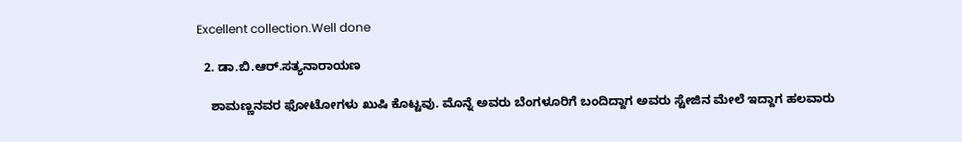Excellent collection.Well done

  2. ಡಾ.ಬಿ.ಆರ್.ಸತ್ಯನಾರಾಯಣ

    ಶಾಮಣ್ಣನವರ ಫೋಟೋಗಳು ಖುಷಿ ಕೊಟ್ಟವು. ಮೊನ್ನೆ ಅವರು ಬೆಂಗಳೂರಿಗೆ ಬಂದಿದ್ದಾಗ ಅವರು ಸ್ಟೇಜಿನ ಮೇಲೆ ಇದ್ದಾಗ ಹಲವಾರು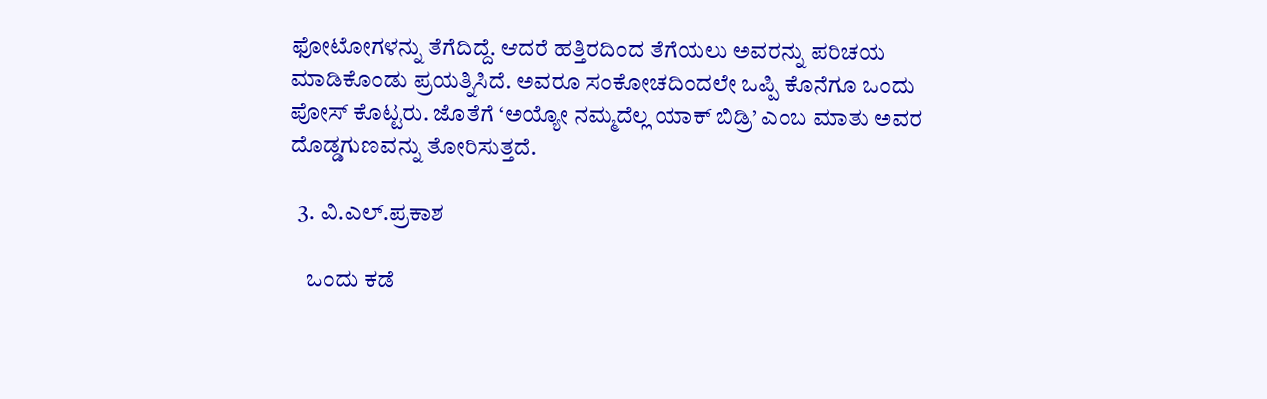ಫೋಟೋಗಳನ್ನು ತೆಗೆದಿದ್ದೆ. ಆದರೆ ಹತ್ತಿರದಿಂದ ತೆಗೆಯಲು ಅವರನ್ನು ಪರಿಚಯ ಮಾಡಿಕೊಂಡು ಪ್ರಯತ್ನಿಸಿದೆ. ಅವರೂ ಸಂಕೋಚದಿಂದಲೇ ಒಪ್ಪಿ ಕೊನೆಗೂ ಒಂದು ಪೋಸ್ ಕೊಟ್ಟರು. ಜೊತೆಗೆ ‘ಅಯ್ಯೋ ನಮ್ಮದೆಲ್ಲ ಯಾಕ್ ಬಿಡ್ರಿ’ ಎಂಬ ಮಾತು ಅವರ ದೊಡ್ಡಗುಣವನ್ನು ತೋರಿಸುತ್ತದೆ.

  3. ವಿ.ಎಲ್.ಪ್ರಕಾಶ

    ಒಂದು ಕಡೆ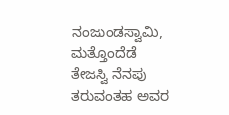ನಂಜುಂಡಸ್ವಾಮಿ, ಮತ್ತೊಂದೆಡೆ ತೇಜಸ್ವಿ ನೆನಪು ತರುವಂತಹ ಅವರ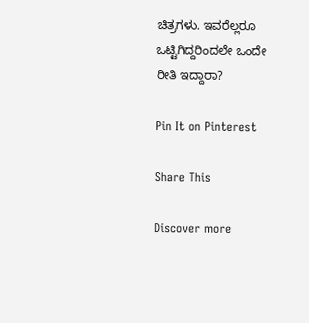ಚಿತ್ರಗಳು. ಇವರೆಲ್ಲರೂ ಒಟ್ಟಿಗಿದ್ದರಿಂದಲೇ ಒಂದೇ ರೀತಿ ಇದ್ದಾರಾ?

Pin It on Pinterest

Share This

Discover more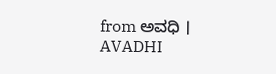from ಅವಧಿ । AVADHI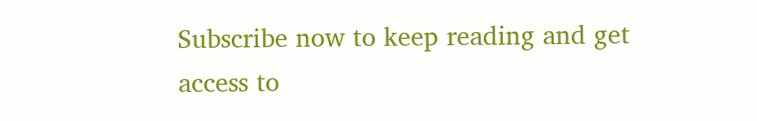Subscribe now to keep reading and get access to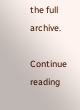the full archive.

Continue reading